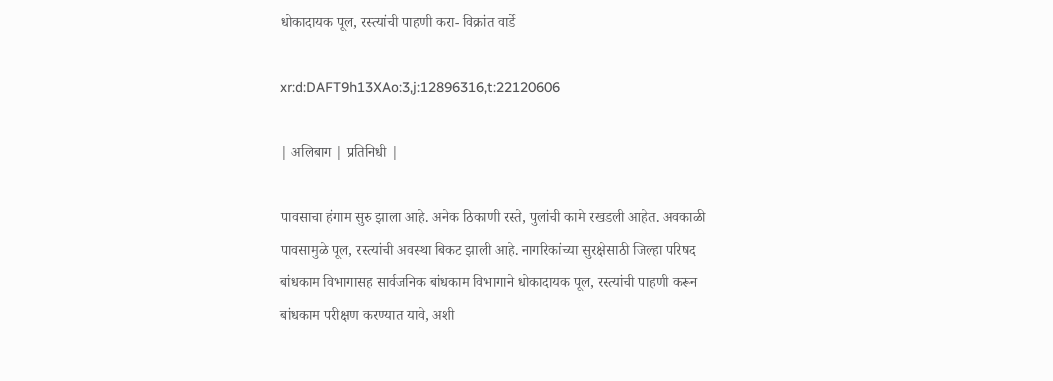धोकादायक पूल, रस्त्यांची पाहणी करा- विक्रांत वार्डे

xr:d:DAFT9h13XAo:3,j:12896316,t:22120606

| अलिबाग | प्रतिनिधी |

पावसाचा हंगाम सुरु झाला आहे. अनेक ठिकाणी रस्ते, पुलांची कामे रखडली आहेत. अवकाळी पावसामुळे पूल, रस्त्यांची अवस्था बिकट झाली आहे. नागरिकांच्या सुरक्षेसाठी जिल्हा परिषद बांधकाम विभागासह सार्वजनिक बांधकाम विभागाने धोकादायक पूल, रस्त्यांची पाहणी करून बांधकाम परीक्षण करण्यात यावे, अशी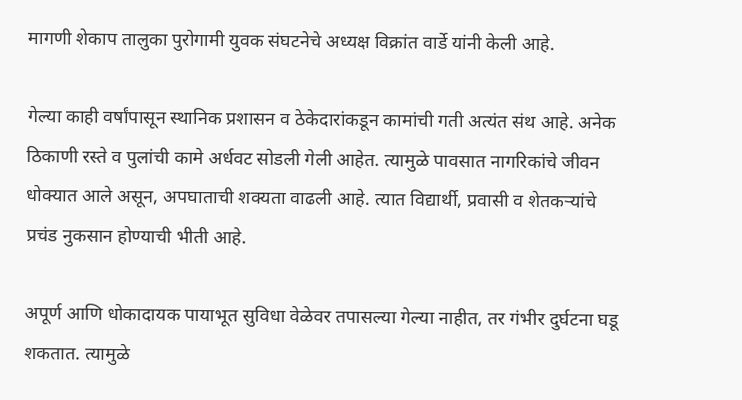मागणी शेकाप तालुका पुरोगामी युवक संघटनेचे अध्यक्ष विक्रांत वार्डे यांनी केली आहे.

गेल्या काही वर्षांपासून स्थानिक प्रशासन व ठेकेदारांकडून कामांची गती अत्यंत संथ आहे. अनेक ठिकाणी रस्ते व पुलांची कामे अर्धवट सोडली गेली आहेत. त्यामुळे पावसात नागरिकांचे जीवन धोक्यात आले असून, अपघाताची शक्यता वाढली आहे. त्यात विद्यार्थी, प्रवासी व शेतकऱ्यांचे प्रचंड नुकसान होण्याची भीती आहे.

अपूर्ण आणि धोकादायक पायाभूत सुविधा वेळेवर तपासल्या गेल्या नाहीत, तर गंभीर दुर्घटना घडू शकतात. त्यामुळे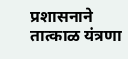प्रशासनाने तात्काळ यंत्रणा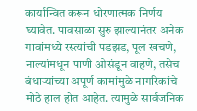कार्यान्वित करून धोरणात्मक निर्णय घ्यावेत. पावसाळा सुरु झाल्यानंतर अनेक गावांमध्ये रस्त्यांची पडझड, पूल खचणे, नाल्यांमधून पाणी ओसंडून वाहणे, तसेच बंधाऱ्यांच्या अपूर्ण कामांमुळे नागरिकांचे मोठे हाल होत आहेत. त्यामुळे सार्वजनिक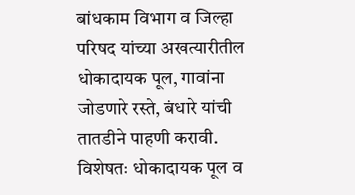बांधकाम विभाग व जिल्हा परिषद यांच्या अखत्यारीतील धोकादायक पूल, गावांना जोडणारे रस्ते, बंधारे यांची तातडीने पाहणी करावी. विशेषतः धोकादायक पूल व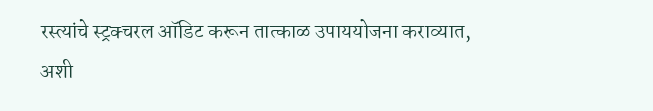रस्त्यांचे स्ट्रक्चरल ऑडिट करून तात्काळ उपाययोजना कराव्यात, अशी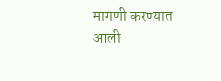मागणी करण्यात आली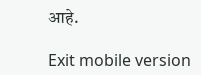आहे.

Exit mobile version